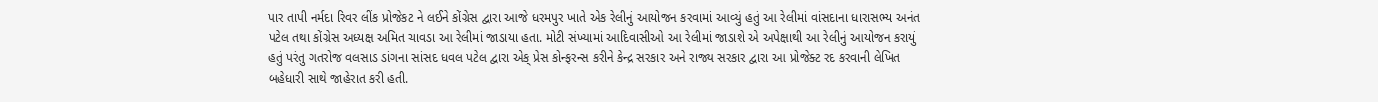પાર તાપી નર્મદા રિવર લીંક પ્રોજેકટ ને લઈને કોંગ્રેસ દ્વારા આજે ધરમપુર ખાતે એક રેલીનું આયોજન કરવામાં આવ્યું હતું આ રેલીમાં વાંસદાના ધારાસભ્ય અનંત પટેલ તથા કોંગ્રેસ અધ્યક્ષ અમિત ચાવડા આ રેલીમાં જાડાયા હતા. મોટી સંખ્યામાં આદિવાસીઓ આ રેલીમાં જાડાશે એ અપેક્ષાથી આ રેલીનું આયોજન કરાયું હતું પરંતુ ગતરોજ વલસાડ ડાંગના સાંસદ ધવલ પટેલ દ્વારા એક્‌ પ્રેસ કોન્ફરન્સ કરીને કેન્દ્ર સરકાર અને રાજ્ય સરકાર દ્વારા આ પ્રોજેક્ટ રદ કરવાની લેખિત બહેધારી સાથે જાહેરાત કરી હતી.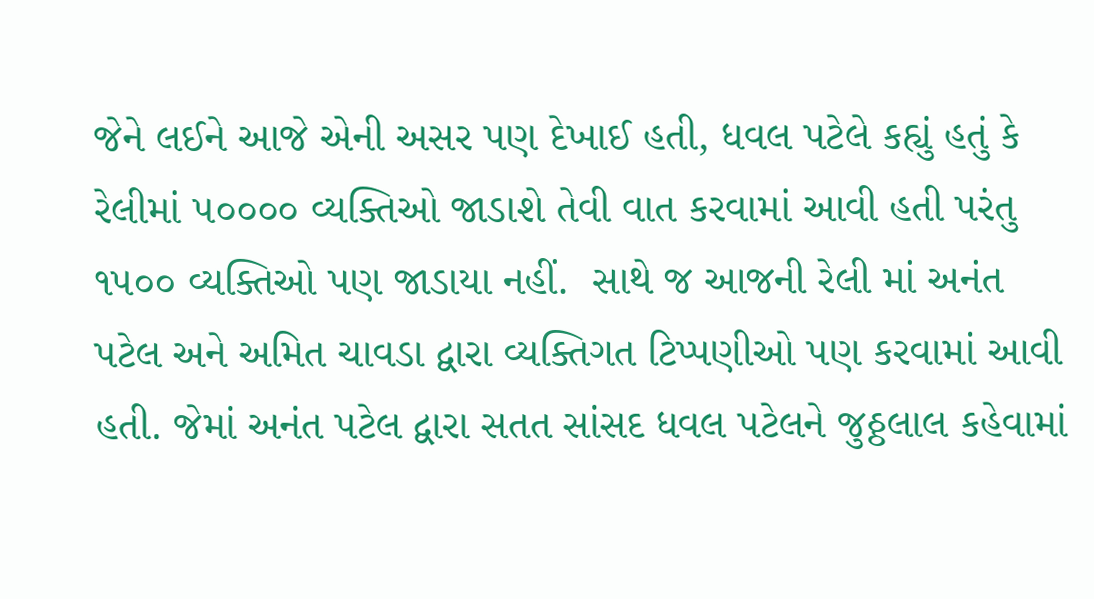જેને લઈને આજે એની અસર પણ દેખાઈ હતી, ધવલ પટેલે કહ્યું હતું કે રેલીમાં ૫૦૦૦૦ વ્યક્તિઓ જાડાશે તેવી વાત કરવામાં આવી હતી પરંતુ ૧૫૦૦ વ્યક્તિઓ પણ જાડાયા નહીં.  સાથે જ આજની રેલી માં અનંત પટેલ અને અમિત ચાવડા દ્વારા વ્યક્તિગત ટિપ્પણીઓ પણ કરવામાં આવી હતી. જેમાં અનંત પટેલ દ્વારા સતત સાંસદ ધવલ પટેલને જુઠ્ઠલાલ કહેવામાં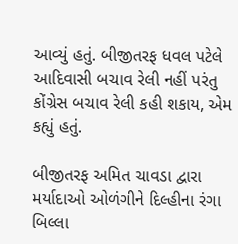આવ્યું હતું. બીજીતરફ ધવલ પટેલે આદિવાસી બચાવ રેલી નહીં પરંતુ કોંગ્રેસ બચાવ રેલી કહી શકાય, એમ કહ્યું હતું.

બીજીતરફ અમિત ચાવડા દ્વારા મર્યાદાઓ ઓળંગીને દિલ્હીના રંગા બિલ્લા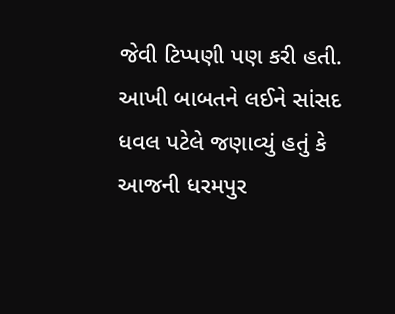જેવી ટિપ્પણી પણ કરી હતી. આખી બાબતને લઈને સાંસદ ધવલ પટેલે જણાવ્યું હતું કે આજની ધરમપુર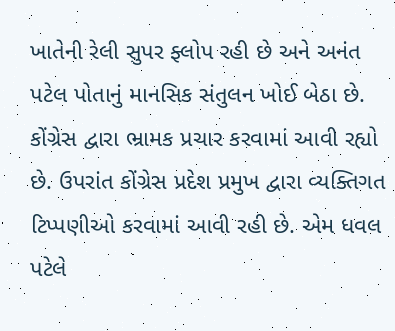ખાતેની રેલી સુપર ફ્લોપ રહી છે અને અનંત પટેલ પોતાનું માનસિક સંતુલન ખોઈ બેઠા છે. કોંગ્રેસ દ્વારા ભ્રામક પ્રચાર કરવામાં આવી રહ્યો છે. ઉપરાંત કોંગ્રેસ પ્રદેશ પ્રમુખ દ્વારા વ્યક્તિગત ટિપ્પણીઓ કરવામાં આવી રહી છે. એમ ધવલ પટેલે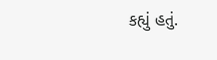કહ્યું હતું.